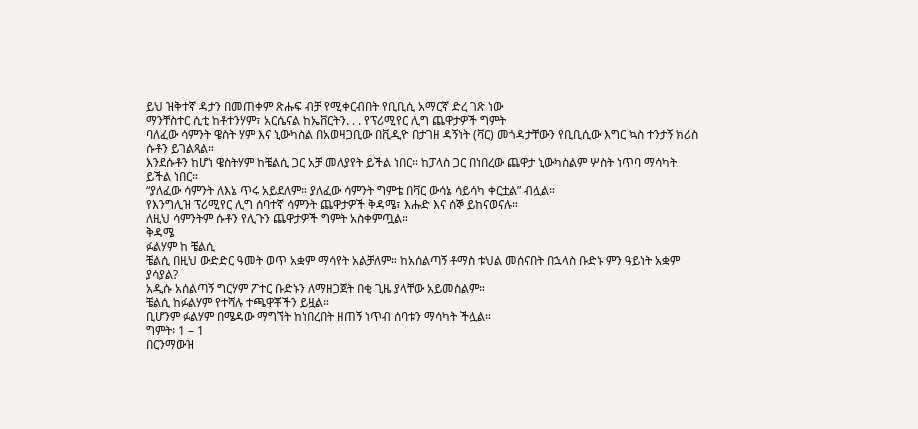ይህ ዝቅተኛ ዳታን በመጠቀም ጽሑፍ ብቻ የሚቀርብበት የቢቢሲ አማርኛ ድረ ገጽ ነው
ማንቸስተር ሲቲ ከቶተንሃም፣ አርሴናል ከኤቨርትን. . . የፕሪሚየር ሊግ ጨዋታዎች ግምት
ባለፈው ሳምንት ዌስት ሃም እና ኒውካስል በአወዛጋቢው በቪዲዮ በታገዘ ዳኝነት (ቫር) መጎዳታቸውን የቢቢሲው እግር ኳስ ተንታኝ ክሪስ ሱቶን ይገልጻል።
እንደሱቶን ከሆነ ዌስትሃም ከቼልሲ ጋር አቻ መለያየት ይችል ነበር። ከፓላስ ጋር በነበረው ጨዋታ ኒውካስልም ሦስት ነጥባ ማሳካት ይችል ነበር።
“ያለፈው ሳምንት ለእኔ ጥሩ አይደለም። ያለፈው ሳምንት ግምቴ በቫር ውሳኔ ሳይሳካ ቀርቷል” ብሏል።
የእንግሊዝ ፕሪሚየር ሊግ ሰባተኛ ሳምንት ጨዋታዎች ቅዳሜ፣ እሑድ እና ሰኞ ይከናወናሉ።
ለዚህ ሳምንትም ሱቶን የሊጉን ጨዋታዎች ግምት አስቀምጧል።
ቅዳሜ
ፉልሃም ከ ቼልሲ
ቼልሲ በዚህ ውድድር ዓመት ወጥ አቋም ማሳየት አልቻለም። ከአሰልጣኝ ቶማስ ቱህል መሰናበት በኋላስ ቡድኑ ምን ዓይነት አቋም ያሳያል?
አዲሱ አሰልጣኝ ግርሃም ፖተር ቡድኑን ለማዘጋጀት በቂ ጊዜ ያላቸው አይመስልም።
ቼልሲ ከፉልሃም የተሻሉ ተጫዋቾችን ይዟል።
ቢሆንም ፉልሃም በሜዳው ማግኘት ከነበረበት ዘጠኝ ነጥብ ሰባቱን ማሳካት ችሏል።
ግምት፡ 1 – 1
በርንማውዝ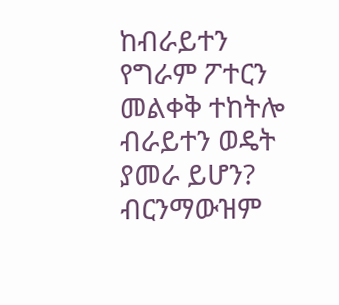ከብራይተን
የግራም ፖተርን መልቀቅ ተከትሎ ብራይተን ወዴት ያመራ ይሆን?
ብርንማውዝም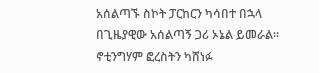አሰልጣኙ ስኮት ፓርከርን ካሳበተ በኋላ በጊዜያዊው አሰልጣኝ ጋሪ ኦኔል ይመራል። ኖቲንግሃም ፎረስትን ካሸነፉ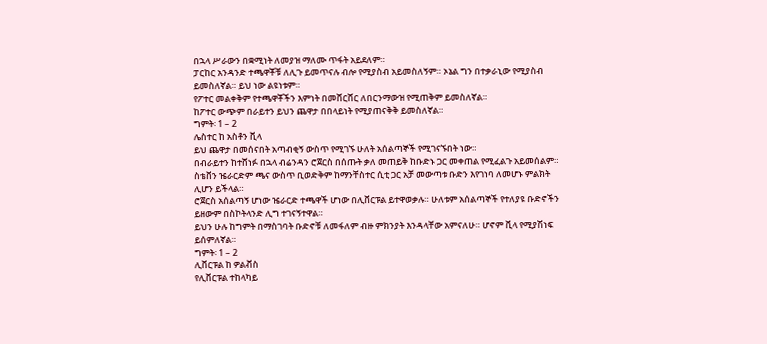በኋላ ሥራውን በቋሚነት ለመያዝ ማለሙ ጥፋት አይደለም።
ፓርከር አንዳንድ ተጫዋቾቹ ለሊጉ ይመጥናሉ ብሎ የሚያስብ አይመስለኝም። ኦኔል ግን በተቃራኒው የሚያስብ ይመስለኛል። ይህ ነው ልዩነቱም።
የፖተር መልቀቅም የተጫዋቾችን እምነት በመሸርሸር ለበርንማውዝ የሚጠቅም ይመስለኛል።
ከፖተር ውጭም በራይተን ይህን ጨዋታ በበላይነት የሚያጠናቅቅ ይመስለኛል።
ግምት፡ 1 – 2
ሌስተር ከ አስቶን ቪላ
ይህ ጨዋታ በመሰናበት አጣብቂኝ ውስጥ የሚገኙ ሁለት አሰልጣኞች የሚገናኙበት ነው።
በብራይተን ከተሸነፉ በኋላ ብሬንዳን ሮጀርስ በሰጡት ቃለ መጠይቅ ከቡድኑ ጋር መቀጠል የሚፈልጉ አይመሰልም።
ስቴቨን ዤራርድም ጫና ውስጥ ቢወድቅም ከማንቸስተር ሲቲ ጋር አቻ መውጣቱ ቡድን እየገነባ ለመሆኑ ምልክት ሊሆን ይችላል።
ሮጀርስ አሰልጣኝ ሆነው ዤራርድ ተጫዋች ሆነው በሊቨርፑል ይተዋወቃሉ። ሁለቱም አሰልጣኞች የተለያዩ ቡድኖችን ይዘውም በስኮትላንድ ሊግ ተገናኝተዋል።
ይህን ሁሉ ከግምት በማስገባት ቡድኖቹ ለመፋለም ብዙ ምክንያት እንዳላቸው አምናለሁ። ሆኖም ቪላ የሚያሽነፍ ይሰምለኛል።
ግምት፡ 1 – 2
ሊቨርፑል ከ ዎልቭስ
የሊቨርፑል ተከላካይ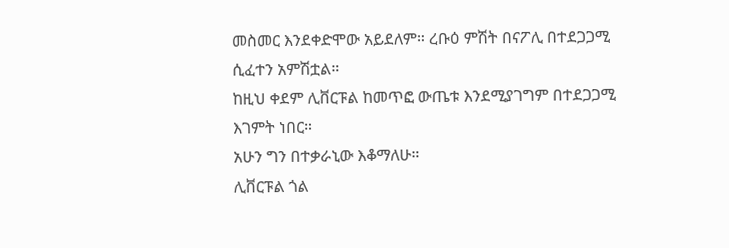መስመር እንደቀድሞው አይደለም። ረቡዕ ምሽት በናፖሊ በተደጋጋሚ ሲፈተን አምሽቷል።
ከዚህ ቀደም ሊቨርፑል ከመጥፎ ውጤቱ እንደሚያገግም በተደጋጋሚ እገምት ነበር።
አሁን ግን በተቃራኒው እቆማለሁ።
ሊቨርፑል ጎል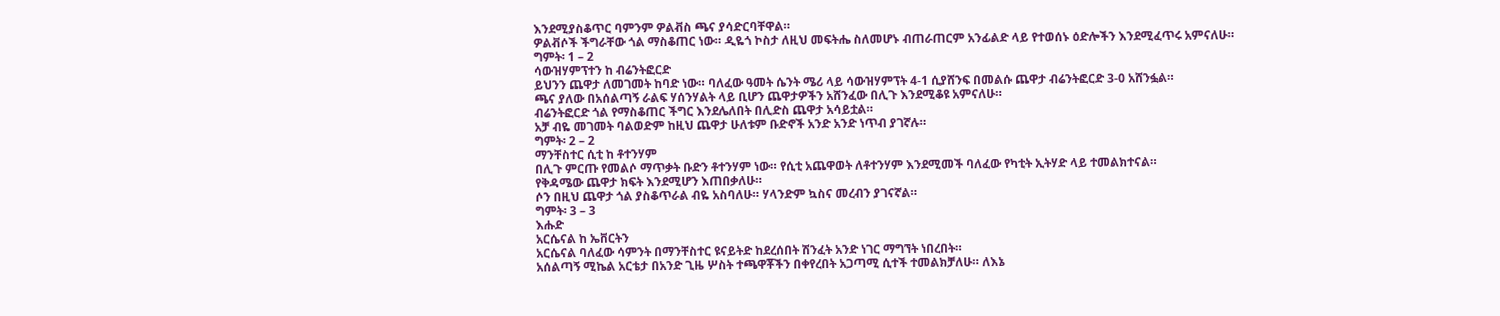እንደሚያስቆጥር ባምንም ዎልቭስ ጫና ያሳድርባቸዋል።
ዎልቭሶች ችግራቸው ጎል ማስቆጠር ነው። ዲዬጎ ኮስታ ለዚህ መፍትሔ ስለመሆኑ ብጠራጠርም አንፊልድ ላይ የተወሰኑ ዕድሎችን እንደሚፈጥሩ አምናለሁ።
ግምት፡ 1 – 2
ሳውዝሃምፕተን ከ ብሬንትፎርድ
ይህንን ጨዋታ ለመገመት ከባድ ነው። ባለፈው ዓመት ሴንት ሜሪ ላይ ሳውዝሃምፕት 4-1 ሲያሸንፍ በመልሱ ጨዋታ ብሬንትፎርድ 3-0 አሸንፏል።
ጫና ያለው በአሰልጣኝ ራልፍ ሃሰንሃልት ላይ ቢሆን ጨዋታዎችን አሸንፈው በሊጉ እንደሚቆዩ አምናለሁ።
ብሬንትፎርድ ጎል የማስቆጠር ችግር እንደሌለበት በሊድስ ጨዋታ አሳይቷል።
አቻ ብዬ መገመት ባልወድም ከዚህ ጨዋታ ሁለቱም ቡድኖች አንድ አንድ ነጥብ ያገኛሉ።
ግምት፡ 2 – 2
ማንቸስተር ሲቲ ከ ቶተንሃም
በሊጉ ምርጡ የመልሶ ማጥቃት ቡድን ቶተንሃም ነው። የሲቲ አጨዋወት ለቶተንሃም እንደሚመች ባለፈው የካቲት ኢትሃድ ላይ ተመልክተናል።
የቅዳሜው ጨዋታ ክፍት እንደሚሆን እጠበቃለሁ።
ሶን በዚህ ጨዋታ ጎል ያስቆጥራል ብዬ አስባለሁ። ሃላንድም ኳስና መረብን ያገናኛል።
ግምት፡ 3 – 3
እሑድ
አርሴናል ከ ኤቨርትን
አርሴናል ባለፈው ሳምንት በማንቸስተር ዩናይትድ ከደረሰበት ሽንፈት አንድ ነገር ማግኘት ነበረበት።
አሰልጣኝ ሚኬል አርቴታ በአንድ ጊዜ ሦስት ተጫዋቾችን በቀየረበት አጋጣሚ ሲተች ተመልክቻለሁ። ለእኔ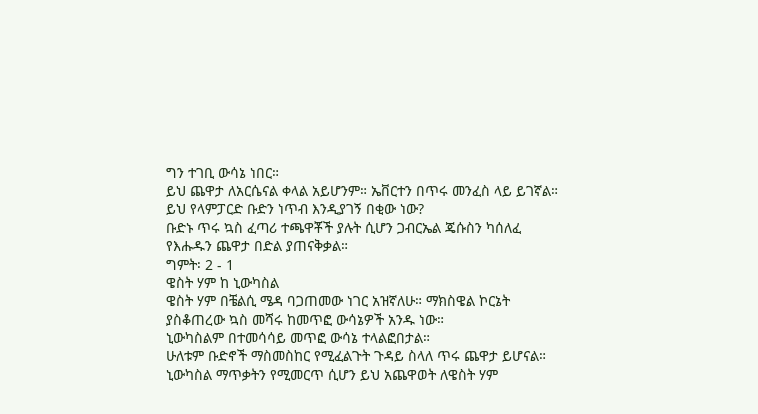ግን ተገቢ ውሳኔ ነበር።
ይህ ጨዋታ ለአርሴናል ቀላል አይሆንም። ኤቨርተን በጥሩ መንፈስ ላይ ይገኛል። ይህ የላምፓርድ ቡድን ነጥብ እንዲያገኝ በቂው ነው?
ቡድኑ ጥሩ ኳስ ፈጣሪ ተጫዋቾች ያሉት ሲሆን ጋብርኤል ጄሱስን ካሰለፈ የእሑዱን ጨዋታ በድል ያጠናቅቃል።
ግምት፡ 2 - 1
ዌስት ሃም ከ ኒውካስል
ዌስት ሃም በቼልሲ ሜዳ ባጋጠመው ነገር አዝኛለሁ። ማክስዌል ኮርኔት ያስቆጠረው ኳስ መሻሩ ከመጥፎ ውሳኔዎች አንዱ ነው።
ኒውካስልም በተመሳሳይ መጥፎ ውሳኔ ተላልፎበታል።
ሁለቱም ቡድኖች ማስመስከር የሚፈልጉት ጉዳይ ስላለ ጥሩ ጨዋታ ይሆናል።
ኒውካስል ማጥቃትን የሚመርጥ ሲሆን ይህ አጨዋወት ለዌስት ሃም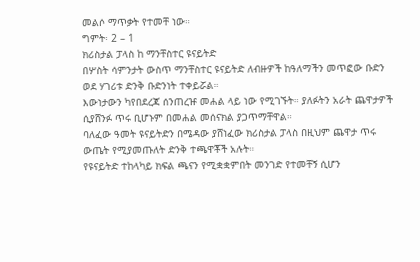መልሶ ማጥቃት የተመቸ ነው።
ግምት፡ 2 – 1
ክሪስታል ፓላስ ከ ማንቸስተር ዩናይትድ
በሦስት ሳምንታት ውስጥ ማንቸስተር ዩናይትድ ለብዙዎች ከዓለማችን መጥፎው ቡድን ወደ ሃገሪቱ ድንቅ ቡድንነት ተቀይሯል።
እውነታውን ካየበደረጃ ሰንጠረዡ መሐል ላይ ነው የሚገኙት። ያለፉትን አራት ጨዋታዎች ሲያሸንፉ ጥሩ ቢሆኑም በመሐል መሰናክል ያጋጥማቸዋል።
ባለፈው ዓመት ዩናይትድን በሜዳው ያሸነፈው ክሪስታል ፓላስ በዚህም ጨዋታ ጥሩ ውጤት የሚያመጡለት ድንቅ ተጫዋቾች አሉት።
የዩናይትድ ተከላካይ ክፍል ጫናን የሚቋቋምበት መንገድ የተመቸኝ ሲሆን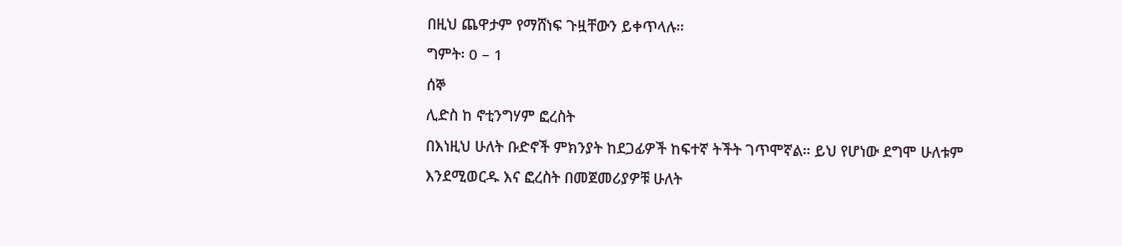በዚህ ጨዋታም የማሸነፍ ጉዟቸውን ይቀጥላሉ።
ግምት፡ 0 – 1
ሰኞ
ሊድስ ከ ኖቲንግሃም ፎረስት
በእነዚህ ሁለት ቡድኖች ምክንያት ከደጋፊዎች ከፍተኛ ትችት ገጥሞኛል። ይህ የሆነው ደግሞ ሁለቱም እንደሚወርዱ እና ፎረስት በመጀመሪያዎቹ ሁለት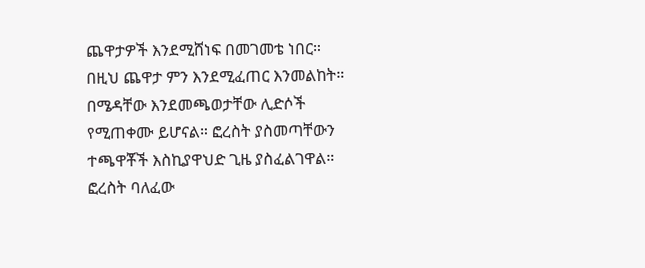ጨዋታዎች እንደሚሸነፍ በመገመቴ ነበር።
በዚህ ጨዋታ ምን እንደሚፈጠር እንመልከት። በሜዳቸው እንደመጫወታቸው ሊድሶች የሚጠቀሙ ይሆናል። ፎረስት ያስመጣቸውን ተጫዋቾች እስኪያዋህድ ጊዜ ያስፈልገዋል።
ፎረስት ባለፈው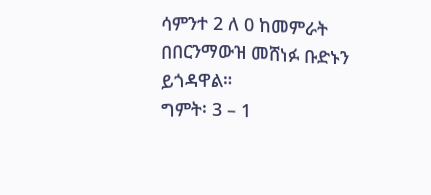ሳምንተ 2 ለ 0 ከመምራት በበርንማውዝ መሸነፉ ቡድኑን ይጎዳዋል።
ግምት፡ 3 – 1